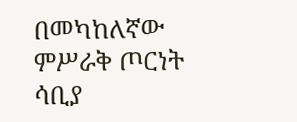በመካከለኛው ምሥራቅ ጦርነት ሳቢያ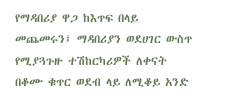የማዳበሪያ ዋጋ ከእጥፍ በላይ መጨመሩን፤ ማዳበሪያን ወደሀገር ውስጥ የሚያጓጉዙ ተሽከርካሪዎች ለቀናት በቆሙ ቁጥር ወደብ ላይ ለሚቆይ አንድ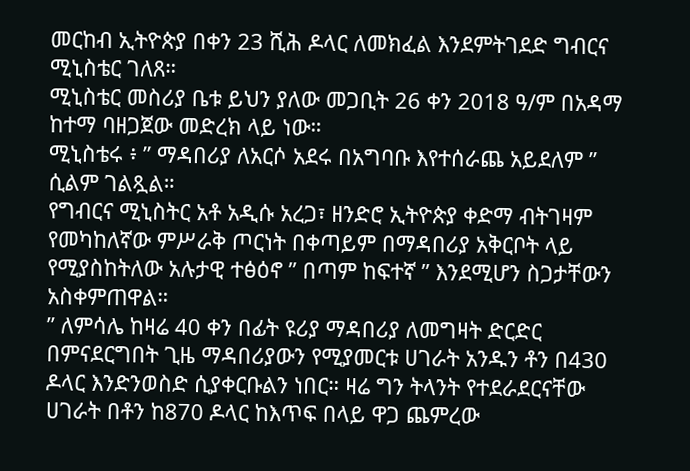መርከብ ኢትዮጵያ በቀን 23 ሺሕ ዶላር ለመክፈል እንደምትገደድ ግብርና ሚኒስቴር ገለጸ።
ሚኒስቴር መስሪያ ቤቱ ይህን ያለው መጋቢት 26 ቀን 2018 ዓ/ም በአዳማ ከተማ ባዘጋጀው መድረክ ላይ ነው።
ሚኒስቴሩ ፥ ” ማዳበሪያ ለአርሶ አደሩ በአግባቡ እየተሰራጨ አይደለም ” ሲልም ገልጿል።
የግብርና ሚኒስትር አቶ አዲሱ አረጋ፣ ዘንድሮ ኢትዮጵያ ቀድማ ብትገዛም የመካከለኛው ምሥራቅ ጦርነት በቀጣይም በማዳበሪያ አቅርቦት ላይ የሚያስከትለው አሉታዊ ተፅዕኖ ” በጣም ከፍተኛ ” እንደሚሆን ስጋታቸውን አስቀምጠዋል።
” ለምሳሌ ከዛሬ 40 ቀን በፊት ዩሪያ ማዳበሪያ ለመግዛት ድርድር በምናደርግበት ጊዜ ማዳበሪያውን የሚያመርቱ ሀገራት አንዱን ቶን በ430 ዶላር እንድንወስድ ሲያቀርቡልን ነበር። ዛሬ ግን ትላንት የተደራደርናቸው ሀገራት በቶን ከ870 ዶላር ከእጥፍ በላይ ዋጋ ጨምረው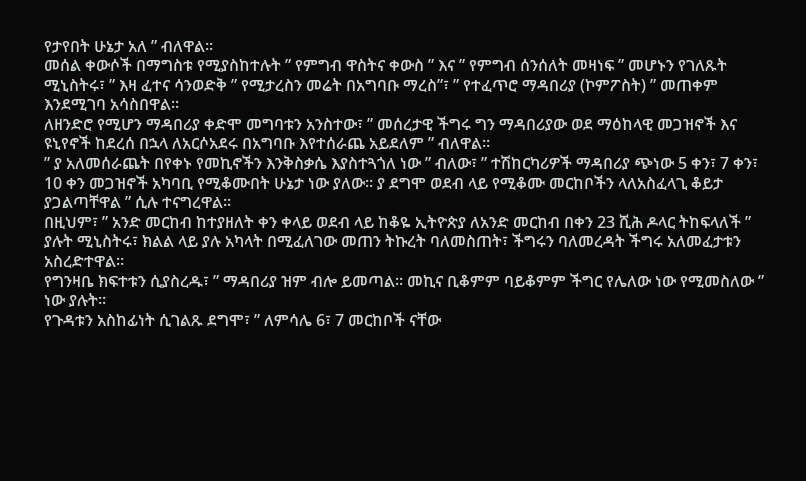የታየበት ሁኔታ አለ ” ብለዋል።
መሰል ቀውሶች በማግስቱ የሚያስከተሉት ” የምግብ ዋስትና ቀውስ ” እና ” የምግብ ሰንሰለት መዛነፍ ” መሆኑን የገለጹት ሚኒስትሩ፣ ” እዛ ፈተና ሳንወድቅ ” የሚታረስን መሬት በአግባቡ ማረስ”፣ ” የተፈጥሮ ማዳበሪያ (ኮምፖስት) ” መጠቀም እንደሚገባ አሳስበዋል።
ለዘንድሮ የሚሆን ማዳበሪያ ቀድሞ መግባቱን አንስተው፣ ” መሰረታዊ ችግሩ ግን ማዳበሪያው ወደ ማዕከላዊ መጋዝኖች እና ዩኒየኖች ከደረሰ በኋላ ለአርሶአደሩ በአግባቡ እየተሰራጨ አይደለም ” ብለዋል።
” ያ አለመሰራጨት በየቀኑ የመኪኖችን እንቅስቃሴ እያስተጓጎለ ነው ” ብለው፣ ” ተሽከርካሪዎች ማዳበሪያ ጭነው 5 ቀን፣ 7 ቀን፣ 10 ቀን መጋዝኖች አካባቢ የሚቆሙበት ሁኔታ ነው ያለው። ያ ደግሞ ወደብ ላይ የሚቆሙ መርከቦችን ላለአስፈላጊ ቆይታ ያጋልጣቸዋል ” ሲሉ ተናግረዋል።
በዚህም፣ ” አንድ መርከብ ከተያዘለት ቀን ቀላይ ወደብ ላይ ከቆዬ ኢትዮጵያ ለአንድ መርከብ በቀን 23 ሺሕ ዶላር ትከፍላለች ” ያሉት ሚኒስትሩ፣ ክልል ላይ ያሉ አካላት በሚፈለገው መጠን ትኩረት ባለመስጠት፣ ችግሩን ባለመረዳት ችግሩ አለመፈታቱን አስረድተዋል።
የግንዛቤ ክፍተቱን ሲያስረዱ፣ ” ማዳበሪያ ዝም ብሎ ይመጣል። መኪና ቢቆምም ባይቆምም ችግር የሌለው ነው የሚመስለው ” ነው ያሉት።
የጉዳቱን አስከፊነት ሲገልጹ ደግሞ፣ ” ለምሳሌ 6፣ 7 መርከቦች ናቸው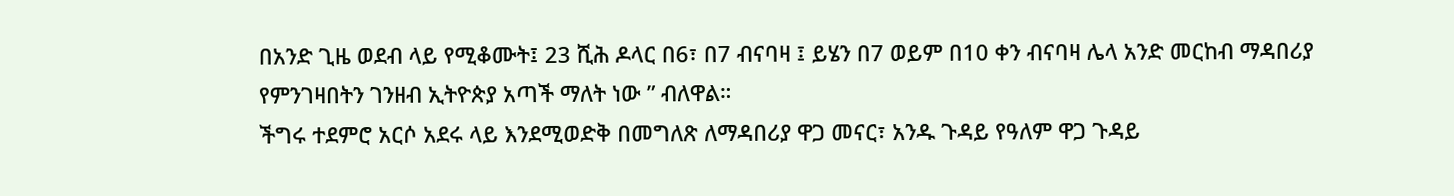በአንድ ጊዜ ወደብ ላይ የሚቆሙት፤ 23 ሺሕ ዶላር በ6፣ በ7 ብናባዛ ፤ ይሄን በ7 ወይም በ10 ቀን ብናባዛ ሌላ አንድ መርከብ ማዳበሪያ የምንገዛበትን ገንዘብ ኢትዮጵያ አጣች ማለት ነው ” ብለዋል።
ችግሩ ተደምሮ አርሶ አደሩ ላይ እንደሚወድቅ በመግለጽ ለማዳበሪያ ዋጋ መናር፣ አንዱ ጉዳይ የዓለም ዋጋ ጉዳይ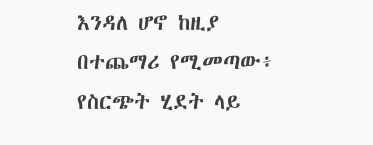እንዳለ ሆኖ ከዚያ በተጨማሪ የሚመጣው፥ የስርጭት ሂደት ላይ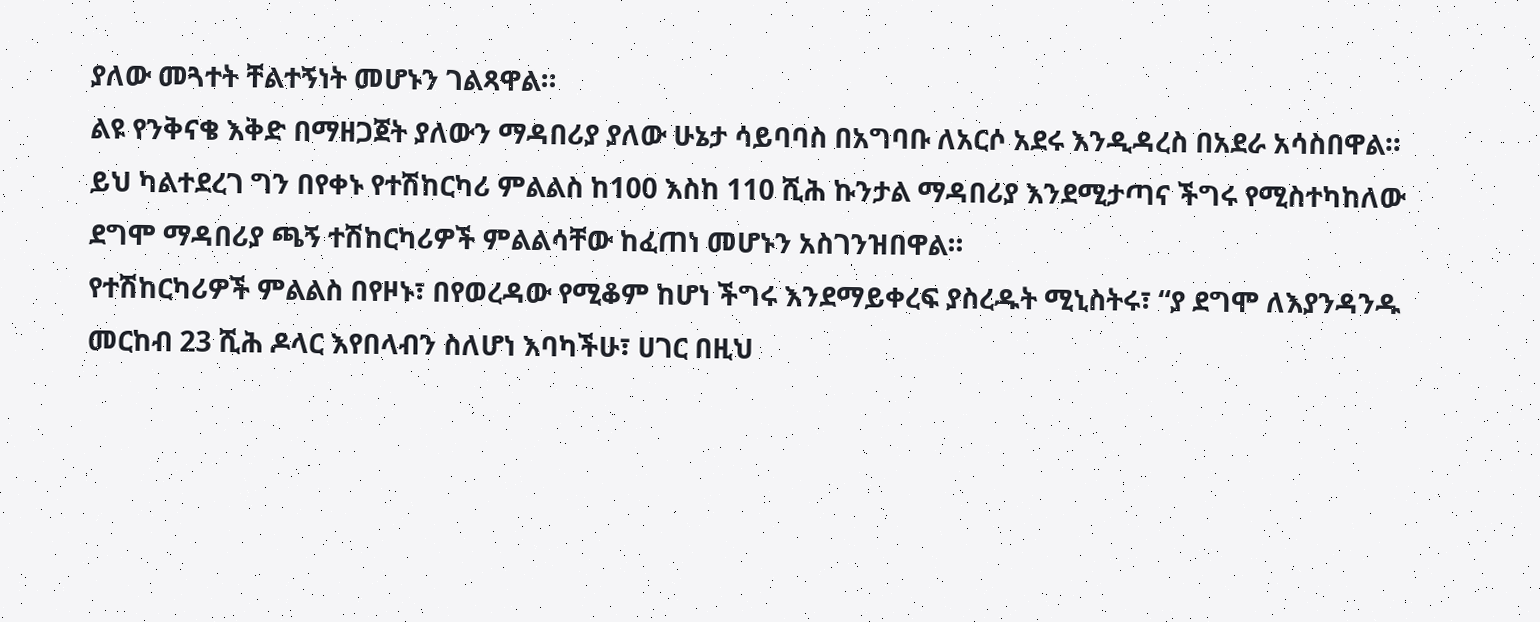ያለው መጓተት ቸልተኝነት መሆኑን ገልጻዋል።
ልዩ የንቅናቄ እቅድ በማዘጋጀት ያለውን ማዳበሪያ ያለው ሁኔታ ሳይባባስ በአግባቡ ለአርሶ አደሩ እንዲዳረስ በአደራ አሳስበዋል።
ይህ ካልተደረገ ግን በየቀኑ የተሽከርካሪ ምልልስ ከ100 እስከ 110 ሺሕ ኩንታል ማዳበሪያ እንደሚታጣና ችግሩ የሚስተካከለው ደግሞ ማዳበሪያ ጫኝ ተሽከርካሪዎች ምልልሳቸው ከፈጠነ መሆኑን አስገንዝበዋል።
የተሽከርካሪዎች ምልልስ በየዞኑ፣ በየወረዳው የሚቆም ከሆነ ችግሩ እንደማይቀረፍ ያስረዱት ሚኒስትሩ፣ “ያ ደግሞ ለእያንዳንዱ መርከብ 23 ሺሕ ዶላር እየበላብን ስለሆነ እባካችሁ፣ ሀገር በዚህ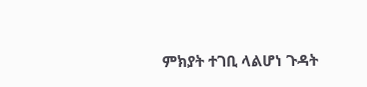ምክያት ተገቢ ላልሆነ ጉዳት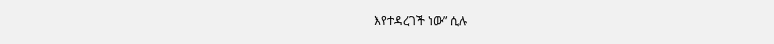እየተዳረገች ነው” ሲሉ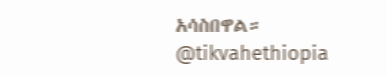አሳስበዋል።
@tikvahethiopia